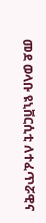መደ ወላቡ ዩኒቨርሲቲ ለተፈጥሯዊና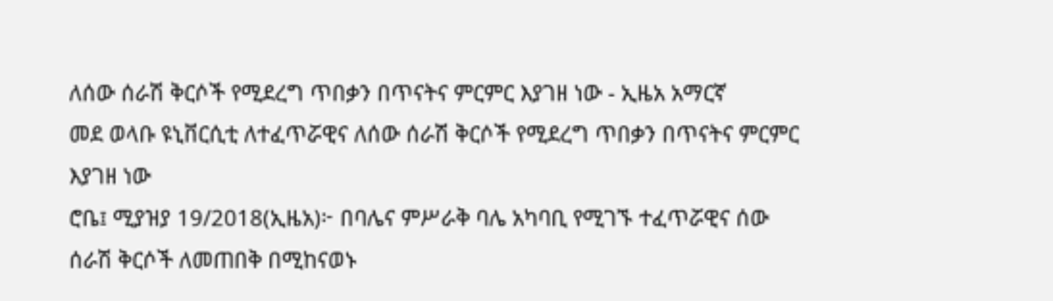ለሰው ሰራሽ ቅርሶች የሚደረግ ጥበቃን በጥናትና ምርምር እያገዘ ነው - ኢዜአ አማርኛ
መደ ወላቡ ዩኒቨርሲቲ ለተፈጥሯዊና ለሰው ሰራሽ ቅርሶች የሚደረግ ጥበቃን በጥናትና ምርምር እያገዘ ነው
ሮቤ፤ ሚያዝያ 19/2018(ኢዜአ)፦ በባሌና ምሥራቅ ባሌ አካባቢ የሚገኙ ተፈጥሯዊና ሰው ሰራሽ ቅርሶች ለመጠበቅ በሚከናወኑ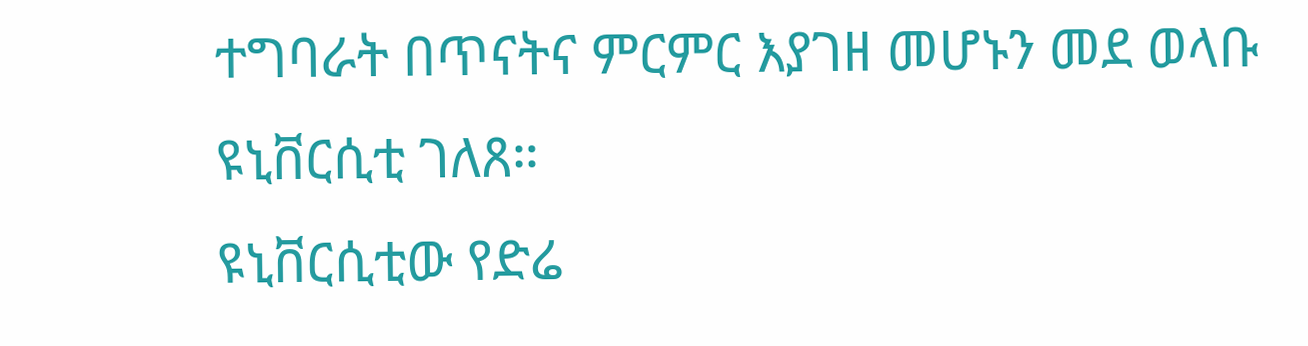ተግባራት በጥናትና ምርምር እያገዘ መሆኑን መደ ወላቡ ዩኒቨርሲቲ ገለጸ።
ዩኒቨርሲቲው የድሬ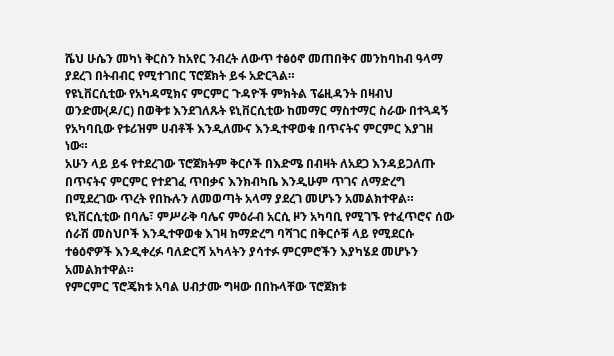ሼህ ሁሴን መካነ ቅርስን ከአየር ንብረት ለውጥ ተፅዕኖ መጠበቅና መንከባከብ ዓላማ ያደረገ በትብብር የሚተገበር ፕሮጀክት ይፋ አድርጓል።
የዩኒቨርሲቲው የአካዳሚክና ምርምር ጉዳዮች ምክትል ፕሬዚዳንት በዛብህ ወንድሙ(ዶ/ር) በወቅቱ እንደገለጹት ዩኒቨርሲቲው ከመማር ማስተማር ስራው በተጓዳኝ የአካባቢው የቱሪዝም ሀብቶች እንዲለሙና እንዲተዋወቁ በጥናትና ምርምር እያገዘ ነው።
አሁን ላይ ይፋ የተደረገው ፕሮጀክትም ቅርሶች በእድሜ በብዛት ለአደጋ እንዳይጋለጡ በጥናትና ምርምር የተደገፈ ጥበቃና እንክብካቤ እንዲሁም ጥገና ለማድረግ በሚደረገው ጥረት የበኩሉን ለመወጣት አላማ ያደረገ መሆኑን አመልክተዋል።
ዩኒቨርሲቲው በባሌ፣ ምሥራቅ ባሌና ምዕራብ አርሲ ዞን አካባቢ የሚገኙ የተፈጥሮና ሰው ሰራሽ መስህቦች እንዲተዋወቁ እገዛ ከማድረግ ባሻገር በቅርሶቹ ላይ የሚደርሱ ተፅዕኖዎች እንዲቀረፉ ባለድርሻ አካላትን ያሳተፉ ምርምሮችን እያካሄደ መሆኑን አመልክተዋል።
የምርምር ፕሮጄክቱ አባል ሀብታሙ ግዛው በበኩላቸው ፕሮጀክቱ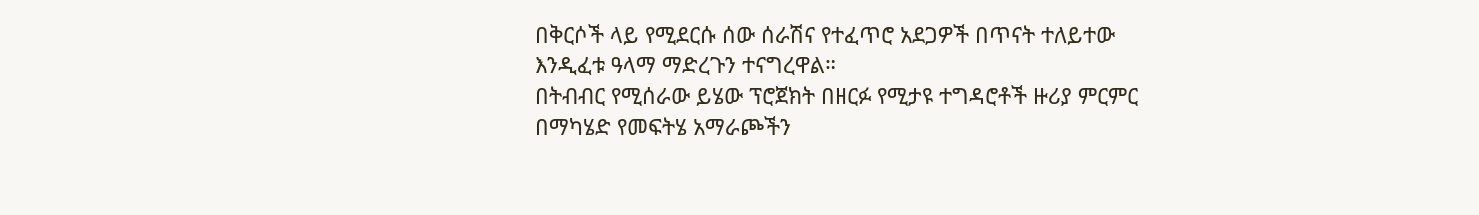በቅርሶች ላይ የሚደርሱ ሰው ሰራሽና የተፈጥሮ አደጋዎች በጥናት ተለይተው እንዲፈቱ ዓላማ ማድረጉን ተናግረዋል።
በትብብር የሚሰራው ይሄው ፕሮጀክት በዘርፉ የሚታዩ ተግዳሮቶች ዙሪያ ምርምር በማካሄድ የመፍትሄ አማራጮችን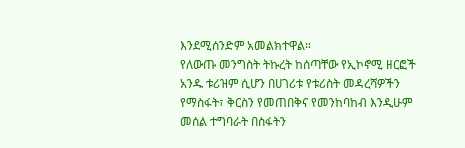እንደሚሰንድም አመልክተዋል።
የለውጡ መንግስት ትኩረት ከሰጣቸው የኢኮኖሚ ዘርፎች አንዱ ቱሪዝም ሲሆን በሀገሪቱ የቱሪስት መዳረሻዎችን የማስፋት፣ ቅርስን የመጠበቅና የመንከባከብ እንዲሁም መሰል ተግባራት በስፋትን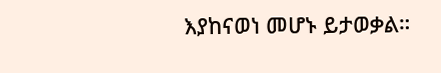እያከናወነ መሆኑ ይታወቃል።